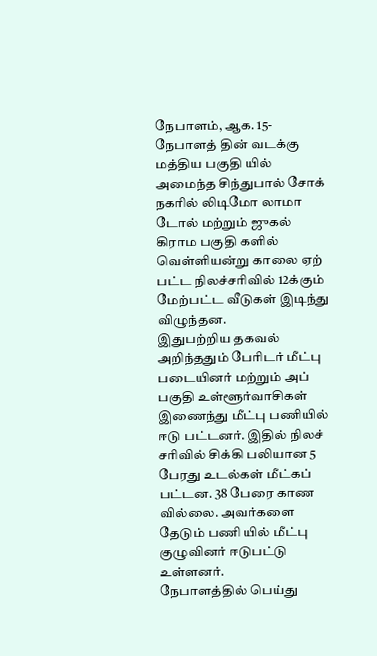நேபாளம், ஆக. 15- நேபாளத் தின் வடக்கு மத்திய பகுதி யில் அமைந்த சிந்துபால் சோக் நகரில் லிடிமோ லாமா டோல் மற்றும் ஜுகல் கிராம பகுதி களில் வெள்ளியன்று காலை ஏற் பட்ட நிலச்சரிவில் 12க்கும் மேற்பட்ட வீடுகள் இடிந்து விழுந்தன.
இதுபற்றிய தகவல் அறிந்ததும் பேரிடர் மீட்பு படையினர் மற்றும் அப் பகுதி உள்ளூர்வாசிகள் இணைந்து மீட்பு பணியில் ஈடு பட்டனர். இதில் நிலச் சரிவில் சிக்கி பலியான 5 பேரது உடல்கள் மீட்கப் பட்டன. 38 பேரை காண வில்லை. அவர்களை தேடும் பணி யில் மீட்பு குழுவினர் ஈடுபட்டு உள்ளனர்.
நேபாளத்தில் பெய்து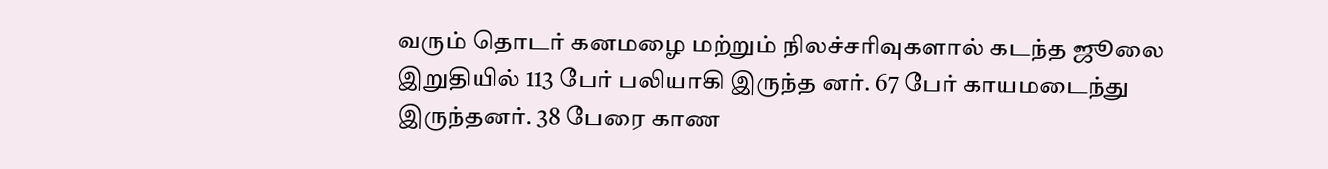வரும் தொடர் கனமழை மற்றும் நிலச்சரிவுகளால் கடந்த ஜூலை இறுதியில் 113 பேர் பலியாகி இருந்த னர். 67 பேர் காயமடைந்து இருந்தனர். 38 பேரை காண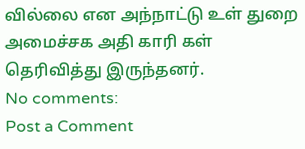வில்லை என அந்நாட்டு உள் துறை அமைச்சக அதி காரி கள் தெரிவித்து இருந்தனர்.
No comments:
Post a Comment